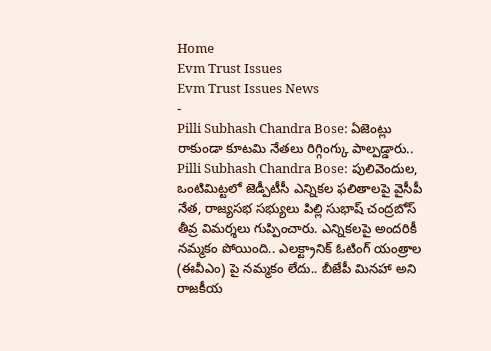Home
Evm Trust Issues
Evm Trust Issues News
-
Pilli Subhash Chandra Bose: ఏజెంట్లు రాకుండా కూటమి నేతలు రిగ్గింగ్కు పాల్పడ్డారు..
Pilli Subhash Chandra Bose: పులివెందుల, ఒంటిమిట్టలో జెడ్పీటీసీ ఎన్నికల ఫలితాలపై వైసీపీ నేత, రాజ్యసభ సభ్యులు పిల్లి సుభాష్ చంద్రబోస్ తీవ్ర విమర్శలు గుప్పించారు. ఎన్నికలపై అందరికీ నమ్మకం పోయింది.. ఎలక్ట్రానిక్ ఓటింగ్ యంత్రాల (ఈవీఎం) పై నమ్మకం లేదు.. బీజేపీ మినహా అని రాజకీయ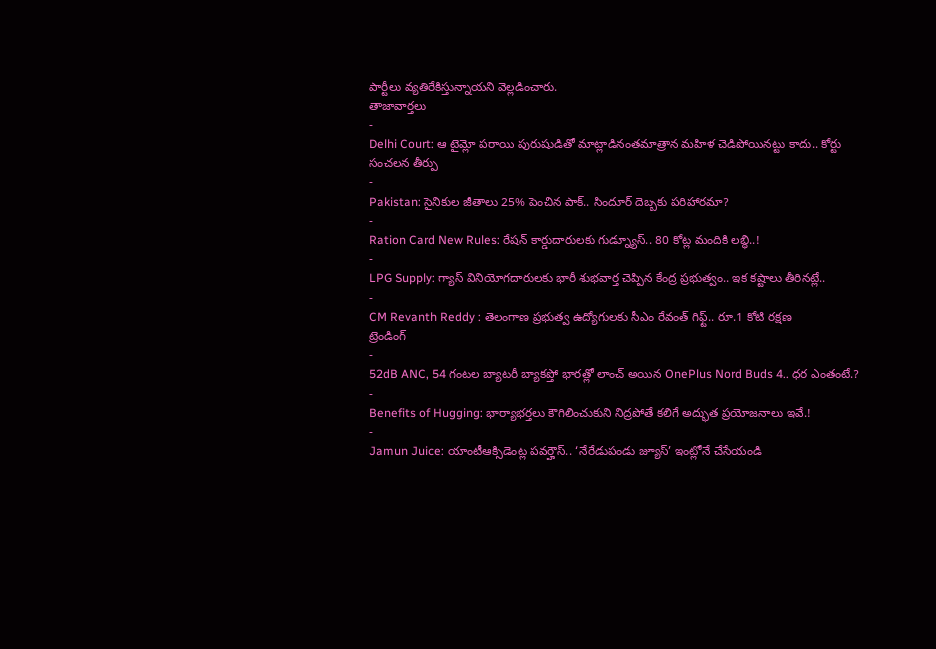పార్టీలు వ్యతిరేకిస్తున్నాయని వెల్లడించారు.
తాజావార్తలు
-
Delhi Court: ఆ టైమ్లో పరాయి పురుషుడితో మాట్లాడినంతమాత్రాన మహిళ చెడిపోయినట్టు కాదు.. కోర్టు సంచలన తీర్పు
-
Pakistan: సైనికుల జీతాలు 25% పెంచిన పాక్.. సిందూర్ దెబ్బకు పరిహారమా?
-
Ration Card New Rules: రేషన్ కార్డుదారులకు గుడ్న్యూస్.. 80 కోట్ల మందికి లబ్ధి..!
-
LPG Supply: గ్యాస్ వినియోగదారులకు భారీ శుభవార్త చెప్పిన కేంద్ర ప్రభుత్వం.. ఇక కష్టాలు తీరినట్లే..
-
CM Revanth Reddy : తెలంగాణ ప్రభుత్వ ఉద్యోగులకు సీఎం రేవంత్ గిఫ్ట్.. రూ.1 కోటి రక్షణ
ట్రెండింగ్
-
52dB ANC, 54 గంటల బ్యాటరీ బ్యాకప్తో భారత్లో లాంచ్ అయిన OnePlus Nord Buds 4.. ధర ఎంతంటే.?
-
Benefits of Hugging: భార్యాభర్తలు కౌగిలించుకుని నిద్రపోతే కలిగే అద్భుత ప్రయోజనాలు ఇవే.!
-
Jamun Juice: యాంటీఆక్సిడెంట్ల పవర్హౌస్.. ‘నేరేడుపండు జ్యూస్’ ఇంట్లోనే చేసేయండి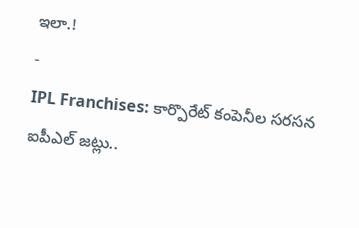ఇలా.!
-
IPL Franchises: కార్పొరేట్ కంపెనీల సరసన ఐపీఎల్ జట్లు..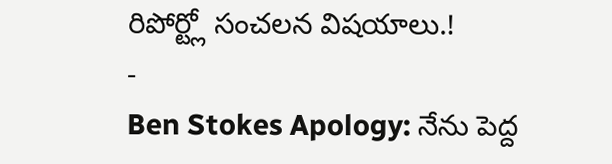రిపోర్ట్లో సంచలన విషయాలు.!
-
Ben Stokes Apology: నేను పెద్ద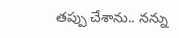తప్పు చేశాను.. నన్ను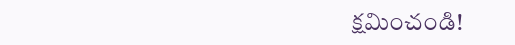క్షమించండి!